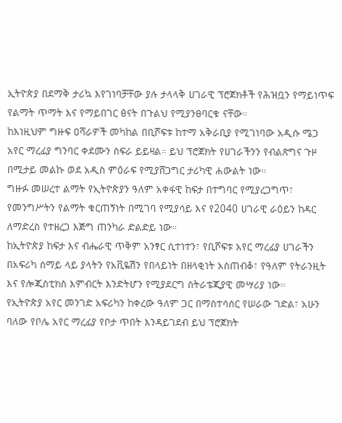ኢትዮጵያ በደማቅ ታሪኳ እየገነባቻቸው ያሉ ታላላቅ ሀገራዊ ፕሮጀክቶች የሕዝቧን የማይነጥፍ የልማት ጥማት እና የማይበገር ፅናት በጉልህ የሚያንፀባርቁ ናቸው።
ከእነዚህም ግዙፍ ዐሻራዎች መካከል በቢሾፍቱ ከተማ አቅራቢያ የሚገነባው አዲሱ ሜጋ አየር ማረፊያ ግንባር ቀደሙን ስፍራ ይይዛል። ይህ ፕሮጀክት የሀገራችንን የብልጽግና ጉዞ በሚታይ መልኩ ወደ አዲስ ምዕራፍ የሚያሸጋግር ታሪካዊ ሐውልት ነው።
ግዙፉ መሠረተ ልማት የኢትዮጵያን ዓለም አቀፋዊ ከፍታ በተግባር የሚያረጋግጥ፣ የመንግሥትን የልማት ቁርጠኝነት በሚገባ የሚያሳይ እና የ2040 ሀገራዊ ራዕይን ከዳር ለማድረስ የተዘረጋ እጅግ ጠንካራ ድልድይ ነው።
ከኢትዮጵያ ከፍታ እና ብሔራዊ ጥቅም አንፃር ሲተነተን፣ የቢሾፍቱ አየር ማረፊያ ሀገራችን በአፍሪካ ሰማይ ላይ ያላትን የአቪዬሽን የበላይነት በዘላቂነት አስጠብቆ፣ የዓለም የትራንዚት እና የሎጂስቲክስ እምብርት እንድትሆን የሚያደርግ ስትራቴጂያዊ መሣሪያ ነው።
የኢትዮጵያ አየር መንገድ አፍሪካን ከቀረው ዓለም ጋር በማስተሳሰር የሠራው ገድል፣ አሁን ባለው የቦሌ አየር ማረፊያ የቦታ ጥበት እንዳይገደብ ይህ ፕሮጀክት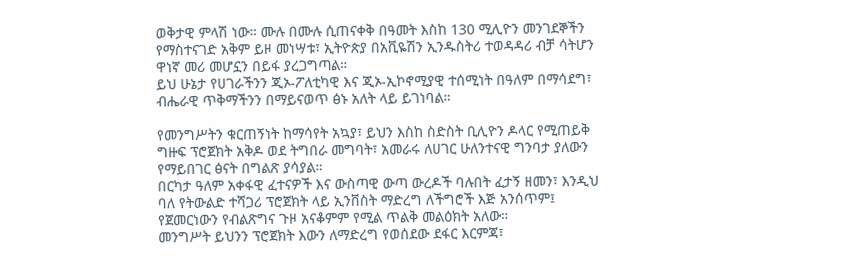ወቅታዊ ምላሽ ነው። ሙሉ በሙሉ ሲጠናቀቅ በዓመት እስከ 130 ሚሊዮን መንገደኞችን የማስተናገድ አቅም ይዞ መነሣቱ፣ ኢትዮጵያ በአቪዬሽን ኢንዱስትሪ ተወዳዳሪ ብቻ ሳትሆን ዋነኛ መሪ መሆኗን በይፋ ያረጋግጣል።
ይህ ሁኔታ የሀገራችንን ጂኦ-ፖለቲካዊ እና ጂኦ-ኢኮኖሚያዊ ተሰሚነት በዓለም በማሳደግ፣ ብሔራዊ ጥቅማችንን በማይናወጥ ፅኑ አለት ላይ ይገነባል።

የመንግሥትን ቁርጠኝነት ከማሳየት አኳያ፣ ይህን እስከ ስድስት ቢሊዮን ዶላር የሚጠይቅ ግዙፍ ፕሮጀክት አቅዶ ወደ ትግበራ መግባት፣ አመራሩ ለሀገር ሁለንተናዊ ግንባታ ያለውን የማይበገር ፅናት በግልጽ ያሳያል።
በርካታ ዓለም አቀፋዊ ፈተናዎች እና ውስጣዊ ውጣ ውረዶች ባሉበት ፈታኝ ዘመን፣ እንዲህ ባለ የትውልድ ተሻጋሪ ፕሮጀክት ላይ ኢንቨስት ማድረግ ለችግሮች እጅ አንሰጥም፤ የጀመርነውን የብልጽግና ጉዞ አናቆምም የሚል ጥልቅ መልዕክት አለው።
መንግሥት ይህንን ፕሮጀክት እውን ለማድረግ የወሰደው ደፋር እርምጃ፣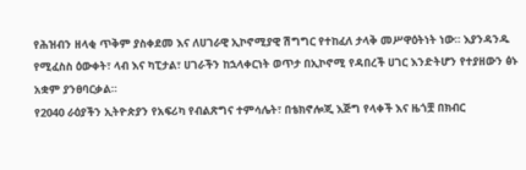የሕዝብን ዘላቂ ጥቅም ያስቀደመ እና ለሀገራዊ ኢኮኖሚያዊ ሽግግር የተከፈለ ታላቅ መሥዋዕትነት ነው። እያንዳንዱ የሚፈስስ ዕውቀት፣ ላብ እና ካፒታል፣ ሀገራችን ከኋላቀርነት ወጥታ በኢኮኖሚ የዳበረች ሀገር እንድትሆን የተያዘውን ፅኑ አቋም ያንፀባርቃል።
የ2040 ራዕያችን ኢትዮጵያን የአፍሪካ የብልጽግና ተምሳሌት፣ በቴክኖሎጂ እጅግ የላቀች እና ዜጎቿ በክብር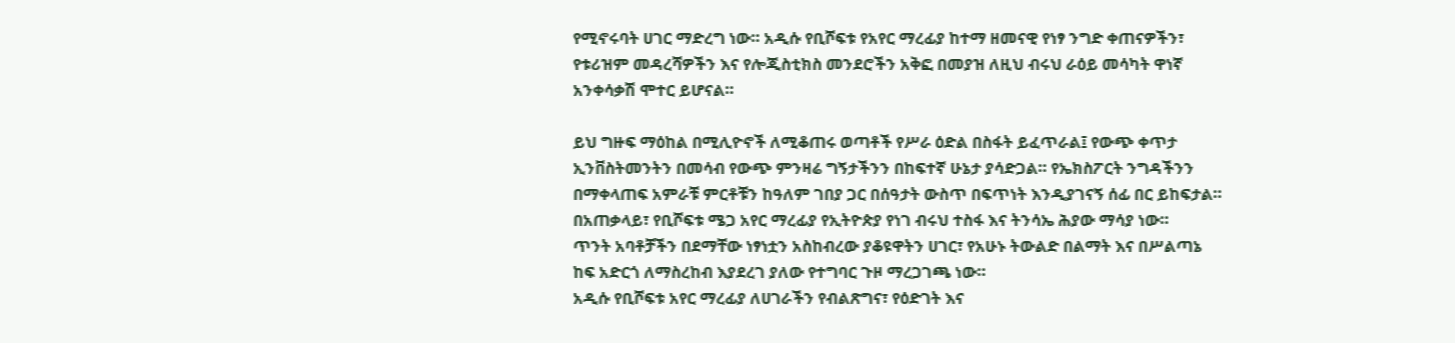የሚኖሩባት ሀገር ማድረግ ነው። አዲሱ የቢሾፍቱ የአየር ማረፊያ ከተማ ዘመናዊ የነፃ ንግድ ቀጠናዎችን፣ የቱሪዝም መዳረሻዎችን እና የሎጂስቲክስ መንደሮችን አቅፎ በመያዝ ለዚህ ብሩህ ራዕይ መሳካት ዋነኛ አንቀሳቃሽ ሞተር ይሆናል።

ይህ ግዙፍ ማዕከል በሚሊዮኖች ለሚቆጠሩ ወጣቶች የሥራ ዕድል በስፋት ይፈጥራል፤ የውጭ ቀጥታ ኢንቨስትመንትን በመሳብ የውጭ ምንዛሬ ግኝታችንን በከፍተኛ ሁኔታ ያሳድጋል። የኤክስፖርት ንግዳችንን በማቀላጠፍ አምራቹ ምርቶቹን ከዓለም ገበያ ጋር በሰዓታት ውስጥ በፍጥነት እንዲያገናኝ ሰፊ በር ይከፍታል።
በአጠቃላይ፣ የቢሾፍቱ ሜጋ አየር ማረፊያ የኢትዮጵያ የነገ ብሩህ ተስፋ እና ትንሳኤ ሕያው ማሳያ ነው።
ጥንት አባቶቻችን በደማቸው ነፃነቷን አስከብረው ያቆዩዋትን ሀገር፣ የአሁኑ ትውልድ በልማት እና በሥልጣኔ ከፍ አድርጎ ለማስረከብ እያደረገ ያለው የተግባር ጉዞ ማረጋገጫ ነው።
አዲሱ የቢሾፍቱ አየር ማረፊያ ለሀገራችን የብልጽግና፣ የዕድገት እና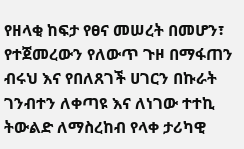የዘላቂ ከፍታ የፀና መሠረት በመሆን፣ የተጀመረውን የለውጥ ጉዞ በማፋጠን ብሩህ እና የበለጸገች ሀገርን በኩራት ገንብተን ለቀጣዩ እና ለነገው ተተኪ ትውልድ ለማስረከብ የላቀ ታሪካዊ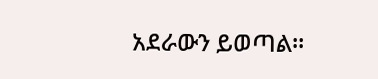አደራውን ይወጣል።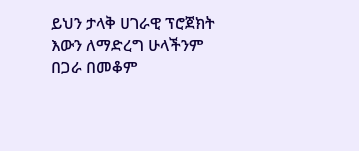ይህን ታላቅ ሀገራዊ ፕሮጀክት እውን ለማድረግ ሁላችንም በጋራ በመቆም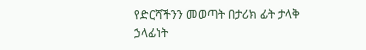የድርሻችንን መወጣት በታሪክ ፊት ታላቅ ኃላፊነት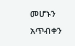መሆኑን አጥብቀን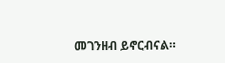መገንዘብ ይኖርብናል።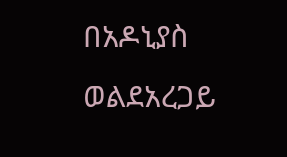በአዶኒያስ ወልደአረጋይ